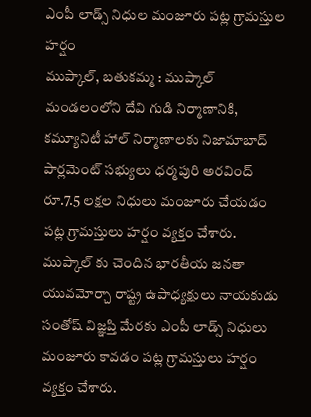ఎంపీ లాడ్స్ నిధుల మంజూరు పట్ల గ్రామస్తుల హర్షం
ముప్కాల్, బతుకమ్మ : ముప్కాల్ మండలంలోని దేవి గుడి నిర్మాణానికి, కమ్యూనిటీ హాల్ నిర్మాణాలకు నిజామాబాద్ పార్లమెంట్ సభ్యులు ధర్మపురి అరవింద్ రూ.7.5 లక్షల నిధులు మంజూరు చేయడం పట్ల గ్రామస్తులు హర్షం వ్యక్తం చేశారు. ముప్కాల్ కు చెందిన భారతీయ జనతా యువమోర్చా రాష్ట్ర ఉపాధ్యక్షులు నాయకుడు సంతోష్ విజ్ఞప్తి మేరకు ఎంపీ లాడ్స్ నిధులు మంజూరు కావడం పట్ల గ్రామస్తులు హర్షం వ్యక్తం చేశారు.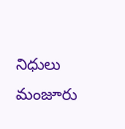నిధులు మంజూరు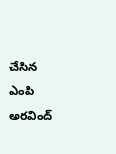చేసిన ఎంపి అరవింద్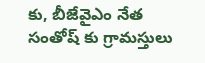కు, బీజేవైఎం నేత సంతోష్ కు గ్రామస్తులు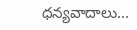ధన్యవాదాలు...